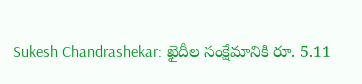Sukesh Chandrashekar: ఖైదీల సంక్షేమానికి రూ. 5.11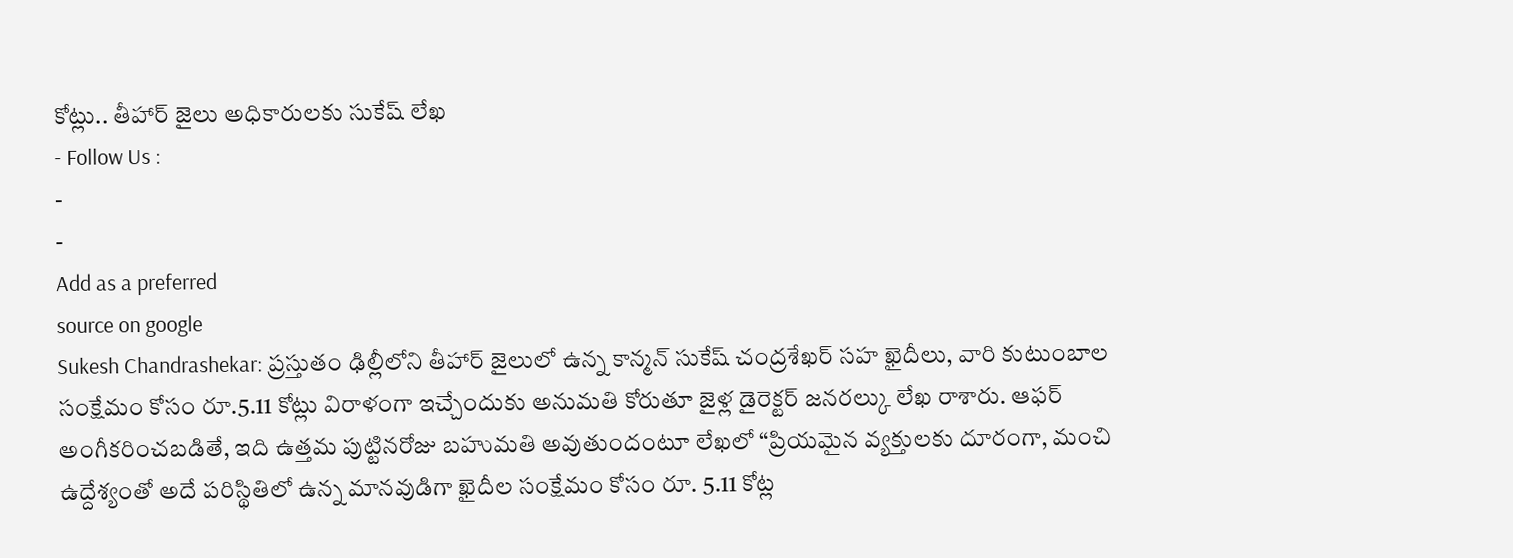కోట్లు.. తీహార్ జైలు అధికారులకు సుకేష్ లేఖ
- Follow Us :
-
-
Add as a preferred
source on google
Sukesh Chandrashekar: ప్రస్తుతం ఢిల్లీలోని తీహార్ జైలులో ఉన్న కాన్మన్ సుకేష్ చంద్రశేఖర్ సహ ఖైదీలు, వారి కుటుంబాల సంక్షేమం కోసం రూ.5.11 కోట్లు విరాళంగా ఇచ్చేందుకు అనుమతి కోరుతూ జైళ్ల డైరెక్టర్ జనరల్కు లేఖ రాశారు. ఆఫర్ అంగీకరించబడితే, ఇది ఉత్తమ పుట్టినరోజు బహుమతి అవుతుందంటూ లేఖలో “ప్రియమైన వ్యక్తులకు దూరంగా, మంచి ఉద్దేశ్యంతో అదే పరిస్థితిలో ఉన్న మానవుడిగా ఖైదీల సంక్షేమం కోసం రూ. 5.11 కోట్ల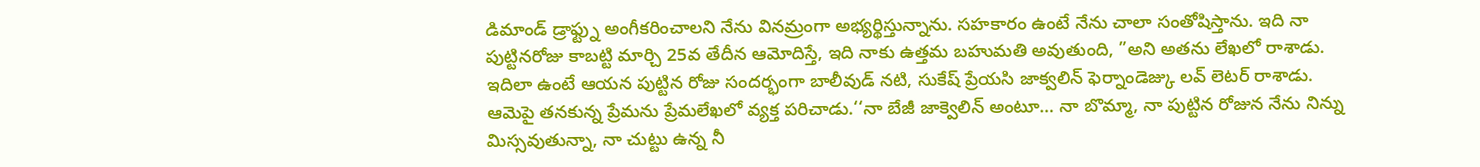డిమాండ్ డ్రాఫ్ట్ను అంగీకరించాలని నేను వినమ్రంగా అభ్యర్థిస్తున్నాను. సహకారం ఉంటే నేను చాలా సంతోషిస్తాను. ఇది నా పుట్టినరోజు కాబట్టి మార్చి 25వ తేదీన ఆమోదిస్తే, ఇది నాకు ఉత్తమ బహుమతి అవుతుంది, ”అని అతను లేఖలో రాశాడు.
ఇదిలా ఉంటే ఆయన పుట్టిన రోజు సందర్భంగా బాలీవుడ్ నటి, సుకేష్ ప్రేయసి జాక్వలిన్ ఫెర్నాండెజ్కు లవ్ లెటర్ రాశాడు. ఆమెపై తనకున్న ప్రేమను ప్రేమలేఖలో వ్యక్త పరిచాడు.‘‘నా బేజీ జాక్వెలిన్ అంటూ… నా బొమ్మా, నా పుట్టిన రోజున నేను నిన్ను మిస్సవుతున్నా, నా చుట్టు ఉన్న నీ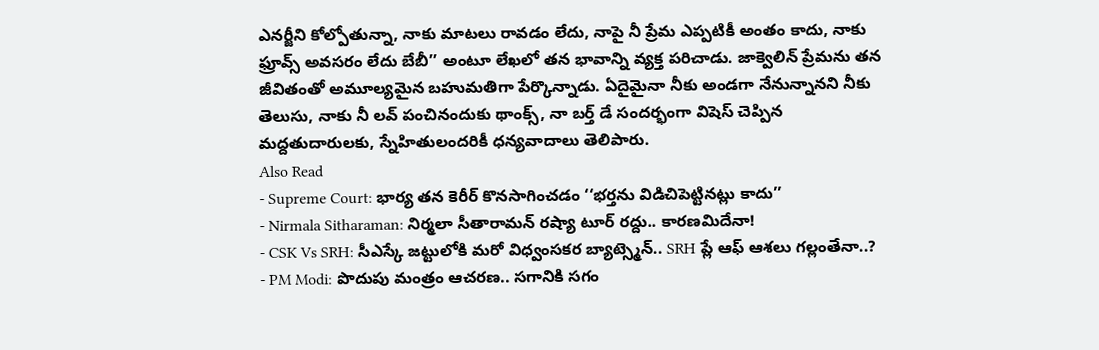ఎనర్జీని కోల్పోతున్నా, నాకు మాటలు రావడం లేదు, నాపై నీ ప్రేమ ఎప్పటికీ అంతం కాదు, నాకు ఫ్రూవ్స్ అవసరం లేదు బేబీ’’ అంటూ లేఖలో తన భావాన్ని వ్యక్త పరిచాడు. జాక్వెలిన్ ప్రేమను తన జీవితంతో అమూల్యమైన బహుమతిగా పేర్కొన్నాడు. ఏదైమైనా నీకు అండగా నేనున్నానని నీకు తెలుసు, నాకు నీ లవ్ పంచినందుకు థాంక్స్, నా బర్త్ డే సందర్భంగా విషెస్ చెప్పిన మద్దతుదారులకు, స్నేహితులందరికీ ధన్యవాదాలు తెలిపారు.
Also Read
- Supreme Court: భార్య తన కెరీర్ కొనసాగించడం ‘‘భర్తను విడిచిపెట్టినట్లు కాదు’’
- Nirmala Sitharaman: నిర్మలా సీతారామన్ రష్యా టూర్ రద్దు.. కారణమిదేనా!
- CSK Vs SRH: సీఎస్కే జట్టులోకి మరో విధ్వంసకర బ్యాట్స్మెన్.. SRH ప్లే ఆఫ్ ఆశలు గల్లంతేనా..?
- PM Modi: పొదుపు మంత్రం ఆచరణ.. సగానికి సగం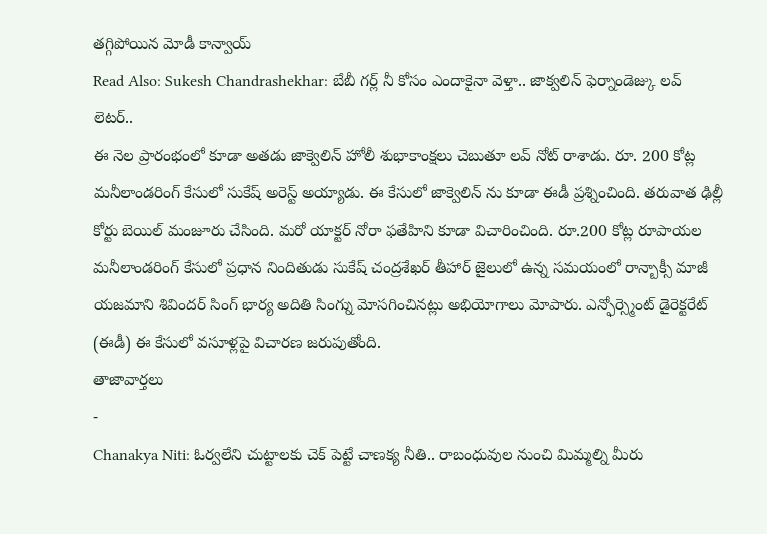తగ్గిపోయిన మోడీ కాన్వాయ్
Read Also: Sukesh Chandrashekhar: బేబీ గర్ల్ నీ కోసం ఎందాకైనా వెళ్తా.. జాక్వలిన్ ఫెర్నాండెజ్కు లవ్ లెటర్..
ఈ నెల ప్రారంభంలో కూడా అతడు జాక్వెలిన్ హోలీ శుభాకాంక్షలు చెబుతూ లవ్ నోట్ రాశాడు. రూ. 200 కోట్ల మనీలాండరింగ్ కేసులో సుకేష్ అరెస్ట్ అయ్యాడు. ఈ కేసులో జాక్వెలిన్ ను కూడా ఈడీ ప్రశ్నించింది. తరువాత ఢిల్లీ కోర్టు బెయిల్ మంజూరు చేసింది. మరో యాక్టర్ నోరా ఫతేహిని కూడా విచారించింది. రూ.200 కోట్ల రూపాయల మనీలాండరింగ్ కేసులో ప్రధాన నిందితుడు సుకేష్ చంద్రశేఖర్ తీహార్ జైలులో ఉన్న సమయంలో రాన్బాక్సీ మాజీ యజమాని శివిందర్ సింగ్ భార్య అదితి సింగ్ను మోసగించినట్లు అభియోగాలు మోపారు. ఎన్ఫోర్స్మెంట్ డైరెక్టరేట్ (ఈడీ) ఈ కేసులో వసూళ్లపై విచారణ జరుపుతోంది.
తాజావార్తలు
-
Chanakya Niti: ఓర్వలేని చుట్టాలకు చెక్ పెట్టే చాణక్య నీతి.. రాబంధువుల నుంచి మిమ్మల్ని మీరు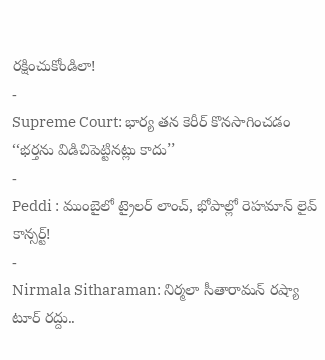రక్షించుకోండిలా!
-
Supreme Court: భార్య తన కెరీర్ కొనసాగించడం ‘‘భర్తను విడిచిపెట్టినట్లు కాదు’’
-
Peddi : ముంబైలో ట్రైలర్ లాంచ్, భోపాల్లో రెహమాన్ లైవ్ కాన్సర్ట్!
-
Nirmala Sitharaman: నిర్మలా సీతారామన్ రష్యా టూర్ రద్దు..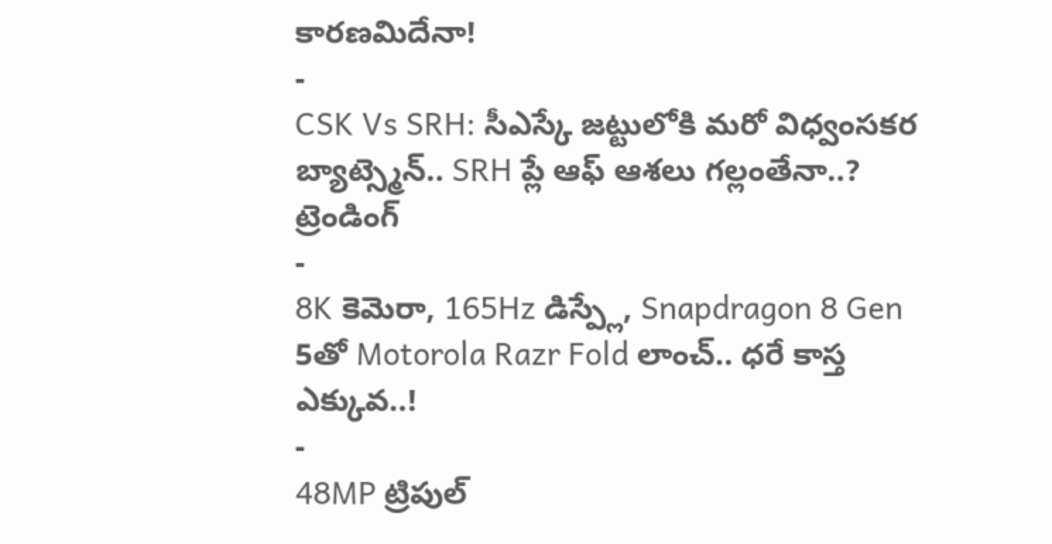కారణమిదేనా!
-
CSK Vs SRH: సీఎస్కే జట్టులోకి మరో విధ్వంసకర బ్యాట్స్మెన్.. SRH ప్లే ఆఫ్ ఆశలు గల్లంతేనా..?
ట్రెండింగ్
-
8K కెమెరా, 165Hz డిస్ప్లే, Snapdragon 8 Gen 5తో Motorola Razr Fold లాంచ్.. ధరే కాస్త ఎక్కువ..!
-
48MP ట్రిపుల్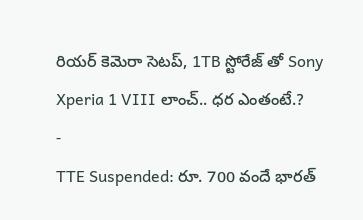రియర్ కెమెరా సెటప్, 1TB స్టోరేజ్ తో Sony Xperia 1 VIII లాంచ్.. ధర ఎంతంటే.?
-
TTE Suspended: రూ. 700 వందే భారత్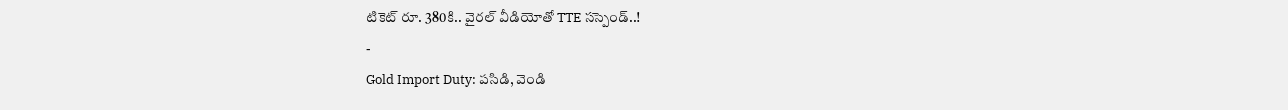టికెట్ రూ. 380కి.. వైరల్ వీడియోతో TTE సస్పెండ్..!
-
Gold Import Duty: పసిడి, వెండి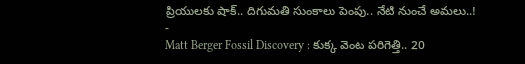ప్రియులకు షాక్.. దిగుమతి సుంకాలు పెంపు.. నేటి నుంచే అమలు..!
-
Matt Berger Fossil Discovery : కుక్క వెంట పరిగెత్తి.. 20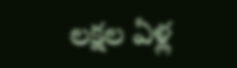లక్షల ఏళ్ల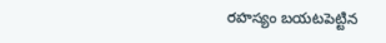రహస్యం బయటపెట్టిన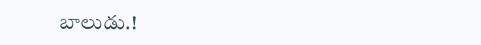బాలుడు.!